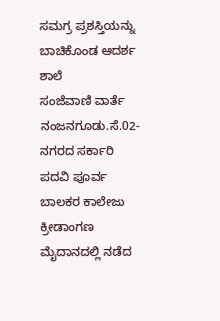ಸಮಗ್ರ ಪ್ರಶಸ್ತಿಯನ್ನು ಬಾಚಿಕೊಂಡ ಆದರ್ಶ ಶಾಲೆ
ಸಂಜೆವಾಣಿ ವಾರ್ತೆ
ನಂಜನಗೂಡು.ಸೆ.02- ನಗರದ ಸರ್ಕಾರಿ ಪದವಿ ಪೂರ್ವ ಬಾಲಕರ ಕಾಲೇಜು ಕ್ರೀಡಾಂಗಣ ಮೈದಾನದಲ್ಲಿ ನಡೆದ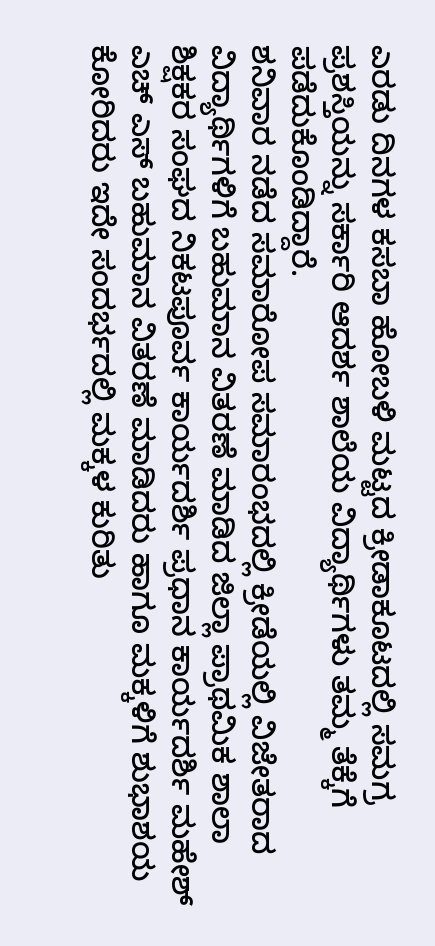ಎರಡು ದಿನಗಳ ಕಸಬಾ ಹೋಬಳಿ ಮಟ್ಟದ ಕ್ರೀಡಾಕೂಟದಲ್ಲಿ ಸಮಗ್ರ ಪ್ರಶಸ್ತಿಯನ್ನು ಸರ್ಕಾರಿ ಆದರ್ಶ ಶಾಲೆಯ ವಿದ್ಯಾರ್ಥಿಗಳು ತಮ್ಮ ತೆಕ್ಕೆಗೆ ಪಡೆದುಕೊಂಡಿದ್ದಾರೆ.
ಶನಿವಾರ ನಡೆದ ಸಮಾರೋಪ ಸಮಾರಂಭದಲ್ಲಿ ಕ್ರೀಡೆಯಲ್ಲಿ ವಿಜೇತರಾದ ವಿದ್ಯಾರ್ಥಿಗಳಿಗೆ ಬಹುಮಾನ ವಿತರಣೆ ಮಾಡಿದ ಜಿಲ್ಲಾ ಪ್ರಾಥಮಿಕ ಶಾಲಾ ಶಿಕ್ಷಕರ ಸಂಘದ ನಿಕಟಪೂರ್ವ ಕಾರ್ಯದರ್ಶಿ ಪ್ರಧಾನ ಕಾರ್ಯದರ್ಶಿ ಮಹೇಶ್ ಎಚ್ ಎಸ್ ಬಹುಮಾನ ವಿತರಣೆ ಮಾಡಿದರು ಹಾಗೂ ಮಕ್ಕಳಿಗೆ ಶುಭಾಶಯ ಕೋರಿದರು ಇದೇ ಸಂದರ್ಭದಲ್ಲಿ ಮಕ್ಕಳ ಕುರಿತು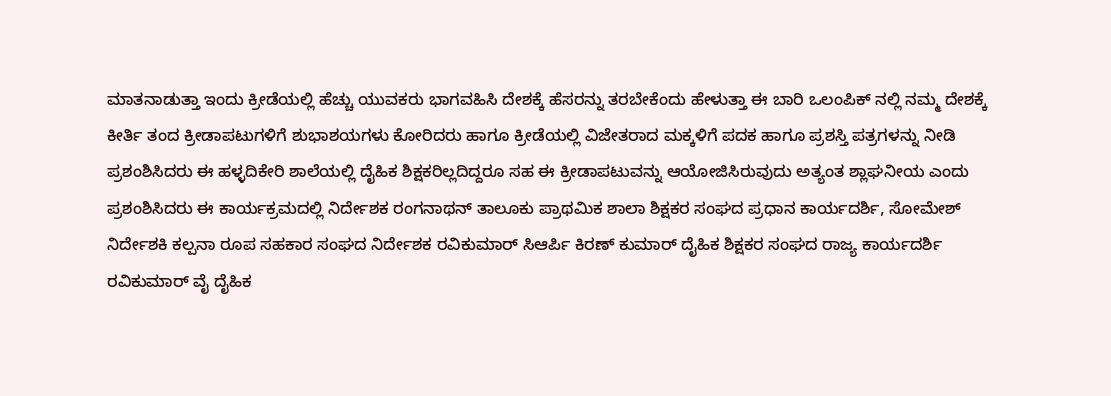ಮಾತನಾಡುತ್ತಾ ಇಂದು ಕ್ರೀಡೆಯಲ್ಲಿ ಹೆಚ್ಚು ಯುವಕರು ಭಾಗವಹಿಸಿ ದೇಶಕ್ಕೆ ಹೆಸರನ್ನು ತರಬೇಕೆಂದು ಹೇಳುತ್ತಾ ಈ ಬಾರಿ ಒಲಂಪಿಕ್ ನಲ್ಲಿ ನಮ್ಮ ದೇಶಕ್ಕೆ ಕೀರ್ತಿ ತಂದ ಕ್ರೀಡಾಪಟುಗಳಿಗೆ ಶುಭಾಶಯಗಳು ಕೋರಿದರು ಹಾಗೂ ಕ್ರೀಡೆಯಲ್ಲಿ ವಿಜೇತರಾದ ಮಕ್ಕಳಿಗೆ ಪದಕ ಹಾಗೂ ಪ್ರಶಸ್ತಿ ಪತ್ರಗಳನ್ನು ನೀಡಿ ಪ್ರಶಂಶಿಸಿದರು ಈ ಹಳ್ಳದಿಕೇರಿ ಶಾಲೆಯಲ್ಲಿ ದೈಹಿಕ ಶಿಕ್ಷಕರಿಲ್ಲದಿದ್ದರೂ ಸಹ ಈ ಕ್ರೀಡಾಪಟುವನ್ನು ಆಯೋಜಿಸಿರುವುದು ಅತ್ಯಂತ ಶ್ಲಾಘನೀಯ ಎಂದು ಪ್ರಶಂಶಿಸಿದರು ಈ ಕಾರ್ಯಕ್ರಮದಲ್ಲಿ ನಿರ್ದೇಶಕ ರಂಗನಾಥನ್ ತಾಲೂಕು ಪ್ರಾಥಮಿಕ ಶಾಲಾ ಶಿಕ್ಷಕರ ಸಂಘದ ಪ್ರಧಾನ ಕಾರ್ಯದರ್ಶಿ, ಸೋಮೇಶ್ ನಿರ್ದೇಶಕಿ ಕಲ್ಪನಾ ರೂಪ ಸಹಕಾರ ಸಂಘದ ನಿರ್ದೇಶಕ ರವಿಕುಮಾರ್ ಸಿಆರ್ಪಿ ಕಿರಣ್ ಕುಮಾರ್ ದೈಹಿಕ ಶಿಕ್ಷಕರ ಸಂಘದ ರಾಜ್ಯ ಕಾರ್ಯದರ್ಶಿ ರವಿಕುಮಾರ್ ವೈ ದೈಹಿಕ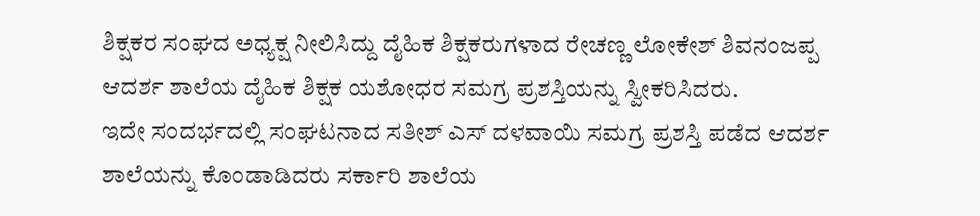ಶಿಕ್ಷಕರ ಸಂಘದ ಅಧ್ಯಕ್ಷ ನೀಲಿಸಿದ್ದು ದೈಹಿಕ ಶಿಕ್ಷಕರುಗಳಾದ ರೇಚಣ್ಣ ಲೋಕೇಶ್ ಶಿವನಂಜಪ್ಪ ಆದರ್ಶ ಶಾಲೆಯ ದೈಹಿಕ ಶಿಕ್ಷಕ ಯಶೋಧರ ಸಮಗ್ರ ಪ್ರಶಸ್ತಿಯನ್ನು ಸ್ವೀಕರಿಸಿದರು.
ಇದೇ ಸಂದರ್ಭದಲ್ಲಿ ಸಂಘಟನಾದ ಸತೀಶ್ ಎಸ್ ದಳವಾಯಿ ಸಮಗ್ರ ಪ್ರಶಸ್ತಿ ಪಡೆದ ಆದರ್ಶ ಶಾಲೆಯನ್ನು ಕೊಂಡಾಡಿದರು ಸರ್ಕಾರಿ ಶಾಲೆಯ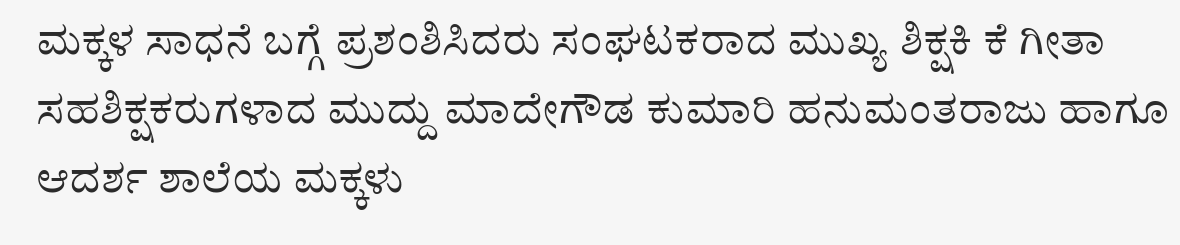ಮಕ್ಕಳ ಸಾಧನೆ ಬಗ್ಗೆ ಪ್ರಶಂಶಿಸಿದರು ಸಂಘಟಕರಾದ ಮುಖ್ಯ ಶಿಕ್ಷಕಿ ಕೆ ಗೀತಾ ಸಹಶಿಕ್ಷಕರುಗಳಾದ ಮುದ್ದು ಮಾದೇಗೌಡ ಕುಮಾರಿ ಹನುಮಂತರಾಜು ಹಾಗೂ ಆದರ್ಶ ಶಾಲೆಯ ಮಕ್ಕಳು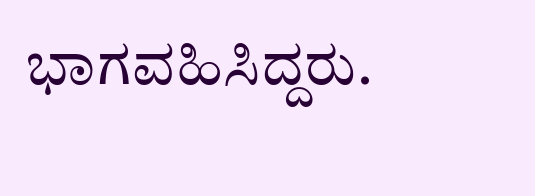ಭಾಗವಹಿಸಿದ್ದರು.